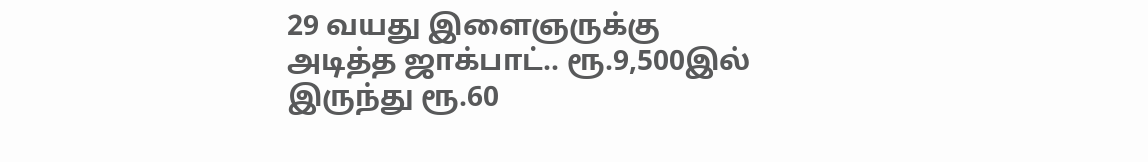29 வயது இளைஞருக்கு அடித்த ஜாக்பாட்.. ரூ.9,500இல் இருந்து ரூ.60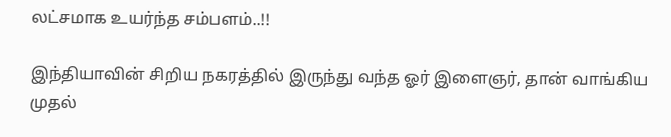லட்சமாக உயர்ந்த சம்பளம்..!!

இந்தியாவின் சிறிய நகரத்தில் இருந்து வந்த ஓர் இளைஞர், தான் வாங்கிய முதல்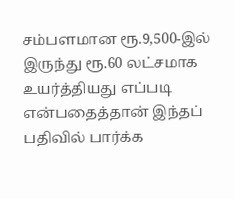சம்பளமான ரூ.9,500-இல் இருந்து ரூ.60 லட்சமாக உயர்த்தியது எப்படி என்பதைத்தான் இந்தப் பதிவில் பார்க்க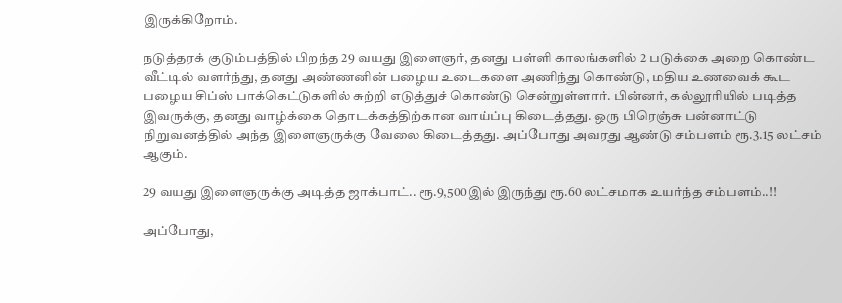இருக்கிறோம்.

நடுத்தரக் குடும்பத்தில் பிறந்த 29 வயது இளைஞர், தனது பள்ளி காலங்களில் 2 படுக்கை அறை கொண்ட வீட்டில் வளர்ந்து, தனது அண்ணனின் பழைய உடைகளை அணிந்து கொண்டு, மதிய உணவைக் கூட பழைய சிப்ஸ் பாக்கெட்டுகளில் சுற்றி எடுத்துச் கொண்டு சென்றுள்ளார். பின்னர், கல்லூரியில் படித்த இவருக்கு, தனது வாழ்க்கை தொடக்கத்திற்கான வாய்ப்பு கிடைத்தது. ஒரு பிரெஞ்சு பன்னாட்டு நிறுவனத்தில் அந்த இளைஞருக்கு வேலை கிடைத்தது. அப்போது அவரது ஆண்டு சம்பளம் ரூ.3.15 லட்சம் ஆகும்.

29 வயது இளைஞருக்கு அடித்த ஜாக்பாட்.. ரூ.9,500இல் இருந்து ரூ.60 லட்சமாக உயர்ந்த சம்பளம்..!!

அப்போது,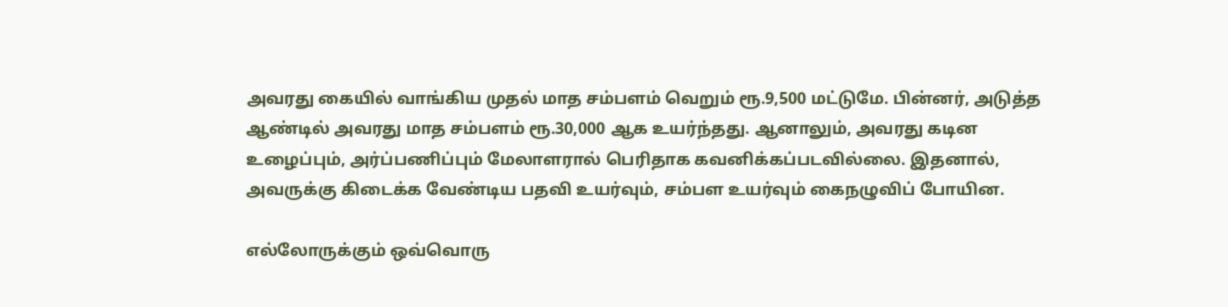அவரது கையில் வாங்கிய முதல் மாத சம்பளம் வெறும் ரூ.9,500 மட்டுமே. பின்னர், அடுத்த ஆண்டில் அவரது மாத சம்பளம் ரூ.30,000 ஆக உயர்ந்தது. ஆனாலும், அவரது கடின உழைப்பும், அர்ப்பணிப்பும் மேலாளரால் பெரிதாக கவனிக்கப்படவில்லை. இதனால், அவருக்கு கிடைக்க வேண்டிய பதவி உயர்வும், சம்பள உயர்வும் கைநழுவிப் போயின.

எல்லோருக்கும் ஒவ்வொரு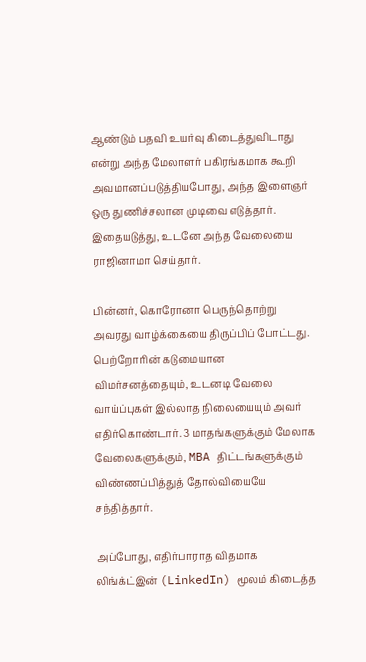ஆண்டும் பதவி உயர்வு கிடைத்துவிடாது என்று அந்த மேலாளர் பகிரங்கமாக கூறி அவமானப்படுத்தியபோது, அந்த இளைஞர் ஒரு துணிச்சலான முடிவை எடுத்தார். இதையடுத்து, உடனே அந்த வேலையை ராஜினாமா செய்தார்.

பின்னர், கொரோனா பெருந்தொற்று அவரது வாழ்க்கையை திருப்பிப் போட்டது. பெற்றோரின் கடுமையான விமர்சனத்தையும், உடனடி வேலை வாய்ப்புகள் இல்லாத நிலையையும் அவர் எதிர்கொண்டார். 3 மாதங்களுக்கும் மேலாக வேலைகளுக்கும், MBA திட்டங்களுக்கும் விண்ணப்பித்துத் தோல்வியையே சந்தித்தார்.

அப்போது, எதிர்பாராத விதமாக லிங்க்ட்இன் (LinkedIn) மூலம் கிடைத்த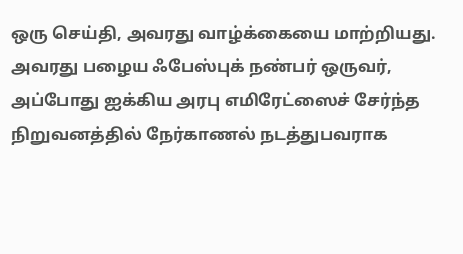ஒரு செய்தி, அவரது வாழ்க்கையை மாற்றியது. அவரது பழைய ஃபேஸ்புக் நண்பர் ஒருவர், அப்போது ஐக்கிய அரபு எமிரேட்ஸைச் சேர்ந்த நிறுவனத்தில் நேர்காணல் நடத்துபவராக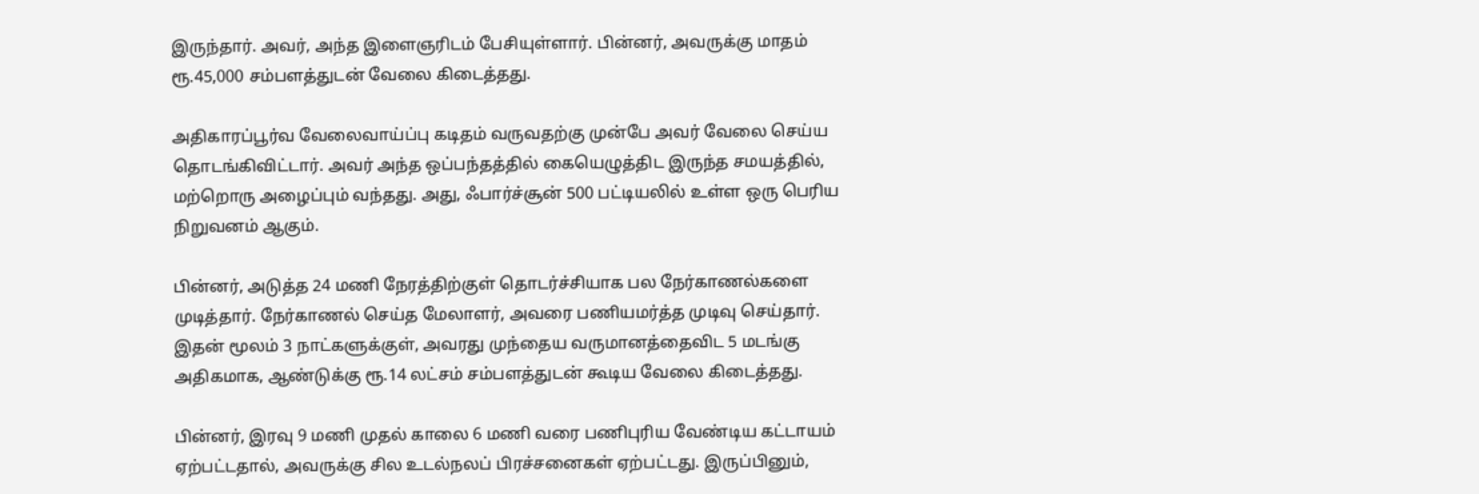இருந்தார். அவர், அந்த இளைஞரிடம் பேசியுள்ளார். பின்னர், அவருக்கு மாதம் ரூ.45,000 சம்பளத்துடன் வேலை கிடைத்தது.

அதிகாரப்பூர்வ வேலைவாய்ப்பு கடிதம் வருவதற்கு முன்பே அவர் வேலை செய்ய தொடங்கிவிட்டார். அவர் அந்த ஒப்பந்தத்தில் கையெழுத்திட இருந்த சமயத்தில், மற்றொரு அழைப்பும் வந்தது. அது, ஃபார்ச்சூன் 500 பட்டியலில் உள்ள ஒரு பெரிய நிறுவனம் ஆகும்.

பின்னர், அடுத்த 24 மணி நேரத்திற்குள் தொடர்ச்சியாக பல நேர்காணல்களை முடித்தார். நேர்காணல் செய்த மேலாளர், அவரை பணியமர்த்த முடிவு செய்தார். இதன் மூலம் 3 நாட்களுக்குள், அவரது முந்தைய வருமானத்தைவிட 5 மடங்கு அதிகமாக, ஆண்டுக்கு ரூ.14 லட்சம் சம்பளத்துடன் கூடிய வேலை கிடைத்தது.

பின்னர், இரவு 9 மணி முதல் காலை 6 மணி வரை பணிபுரிய வேண்டிய கட்டாயம் ஏற்பட்டதால், அவருக்கு சில உடல்நலப் பிரச்சனைகள் ஏற்பட்டது. இருப்பினும்,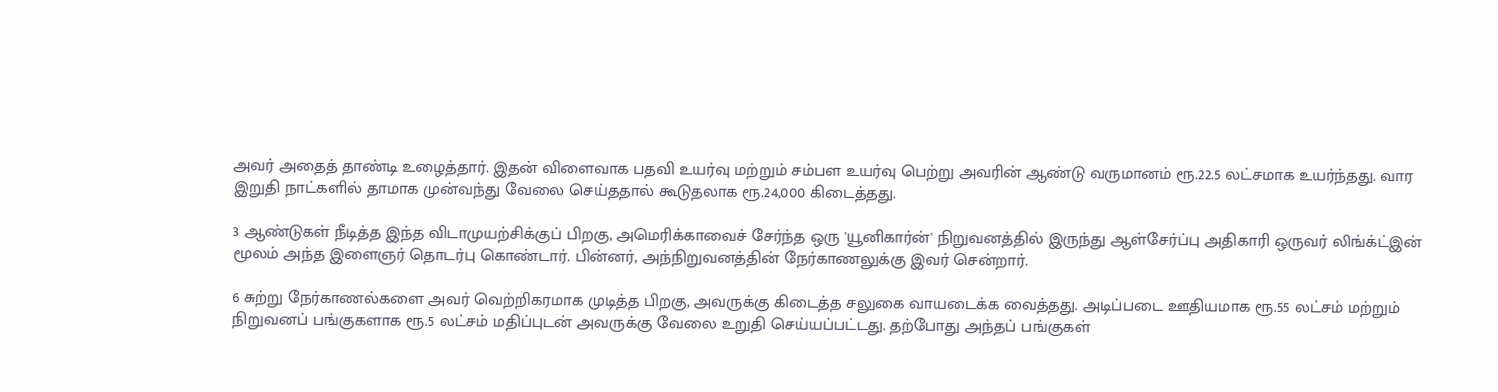அவர் அதைத் தாண்டி உழைத்தார். இதன் விளைவாக பதவி உயர்வு மற்றும் சம்பள உயர்வு பெற்று அவரின் ஆண்டு வருமானம் ரூ.22.5 லட்சமாக உயர்ந்தது. வார இறுதி நாட்களில் தாமாக முன்வந்து வேலை செய்ததால் கூடுதலாக ரூ.24,000 கிடைத்தது.

3 ஆண்டுகள் நீடித்த இந்த விடாமுயற்சிக்குப் பிறகு, அமெரிக்காவைச் சேர்ந்த ஒரு 'யூனிகார்ன்' நிறுவனத்தில் இருந்து ஆள்சேர்ப்பு அதிகாரி ஒருவர் லிங்க்ட்இன் மூலம் அந்த இளைஞர் தொடர்பு கொண்டார். பின்னர், அந்நிறுவனத்தின் நேர்காணலுக்கு இவர் சென்றார்.

6 சுற்று நேர்காணல்களை அவர் வெற்றிகரமாக முடித்த பிறகு, அவருக்கு கிடைத்த சலுகை வாயடைக்க வைத்தது. அடிப்படை ஊதியமாக ரூ.55 லட்சம் மற்றும் நிறுவனப் பங்குகளாக ரூ.5 லட்சம் மதிப்புடன் அவருக்கு வேலை உறுதி செய்யப்பட்டது. தற்போது அந்தப் பங்குகள்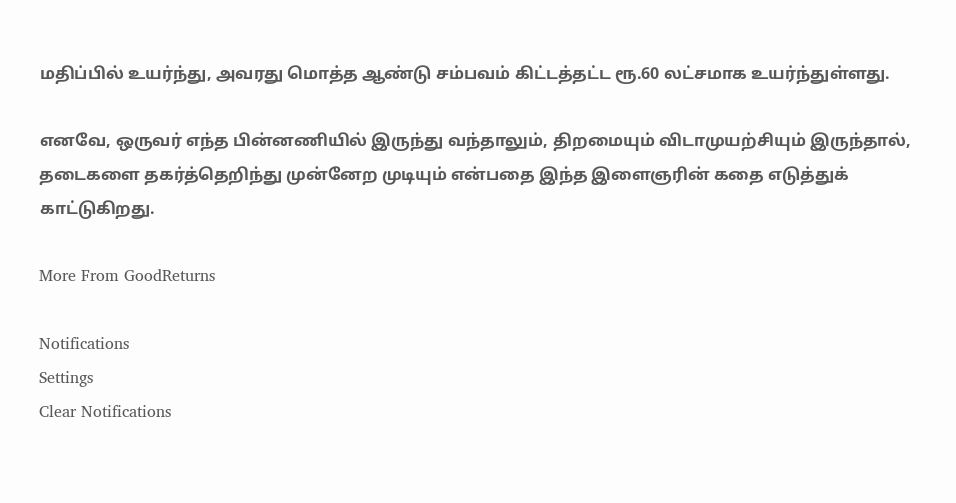மதிப்பில் உயர்ந்து, அவரது மொத்த ஆண்டு சம்பவம் கிட்டத்தட்ட ரூ.60 லட்சமாக உயர்ந்துள்ளது.

எனவே, ஒருவர் எந்த பின்னணியில் இருந்து வந்தாலும், திறமையும் விடாமுயற்சியும் இருந்தால், தடைகளை தகர்த்தெறிந்து முன்னேற முடியும் என்பதை இந்த இளைஞரின் கதை எடுத்துக் காட்டுகிறது.

More From GoodReturns

Notifications
Settings
Clear Notifications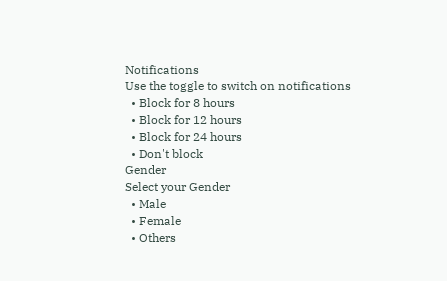Notifications
Use the toggle to switch on notifications
  • Block for 8 hours
  • Block for 12 hours
  • Block for 24 hours
  • Don't block
Gender
Select your Gender
  • Male
  • Female
  • Others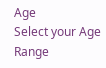Age
Select your Age Range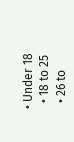• Under 18
  • 18 to 25
  • 26 to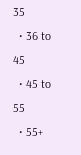35
  • 36 to 45
  • 45 to 55
  • 55+